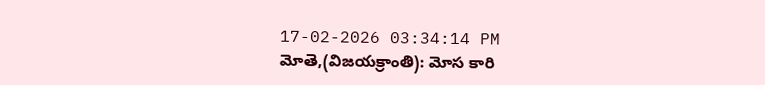17-02-2026 03:34:14 PM
మోతె,(విజయక్రాంతి): మోస కారి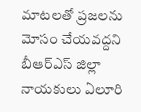మాటలతో ప్రజలను మోసం చేయవద్దని బీఆర్ఎస్ జిల్లా నాయకులు ఏలూరి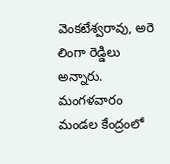వెంకటేశ్వరావు, అరె లింగా రెడ్డిలు అన్నారు. మంగళవారం మండల కేంద్రంలో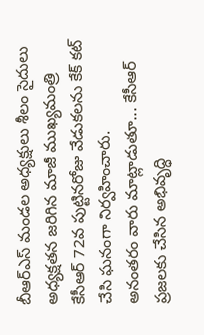బీఆర్ఎస్ మండల అధ్యక్షులు శీలం సైదులు అధ్యక్షతన జరిగిన మాజీ ముఖ్యమంత్రి కేసీఆర్ 72వ పుట్టినరోజు వేడుకలను కేక్ కట్ చేసి ఘనంగా నిర్వహించారు.
అనంతరం వారు మాట్లాడుతూ... కేసీఆర్ ప్రజలకు చేసిన అభివృద్ధి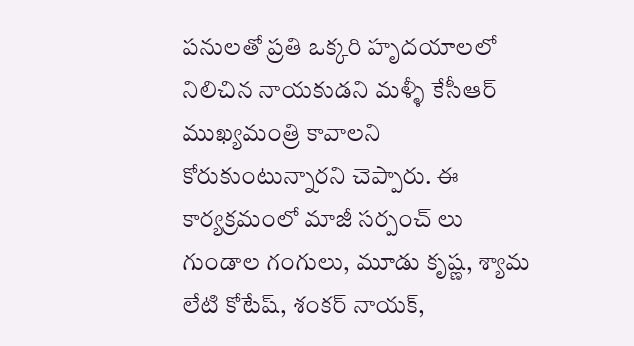పనులతో ప్రతి ఒక్కరి హృదయాలలో నిలిచిన నాయకుడని మళ్ళీ కేసీఆర్ ముఖ్యమంత్రి కావాలని కోరుకుంటున్నారని చెప్పారు. ఈ కార్యక్రమంలో మాజీ సర్పంచ్ లు గుండాల గంగులు, మూడు కృష్ణ, శ్యామ లేటి కోటేష్, శంకర్ నాయక్,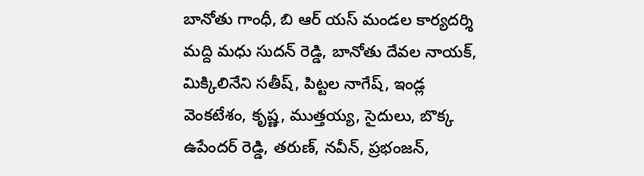బానోతు గాంధీ, బి ఆర్ యస్ మండల కార్యదర్శి మద్ది మధు సుదన్ రెడ్డి, బానోతు దేవల నాయక్, మిక్కిలినేని సతీష్, పిట్టల నాగేష్, ఇండ్ల వెంకటేశం, కృష్ణ, ముత్తయ్య, సైదులు, బొక్క ఉపేందర్ రెడ్డి, తరుణ్, నవీన్, ప్రభంజన్,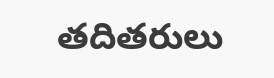తదితరులు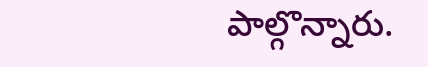పాల్గొన్నారు.